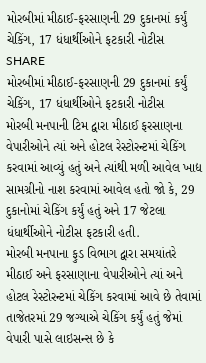મોરબીમાં મીઠાઈ-ફરસાણની 29 દુકાનમાં કર્યું ચેકિંગ, 17 ધંધાર્થીઓને ફટકારી નોટીસ
SHARE
મોરબીમાં મીઠાઈ-ફરસાણની 29 દુકાનમાં કર્યું ચેકિંગ, 17 ધંધાર્થીઓને ફટકારી નોટીસ
મોરબી મનપાની ટિમ દ્વારા મીઠાઈ ફરસાણના વેપારીઓને ત્યાં અને હોટલ રેસ્ટોરન્ટમાં ચેકિંગ કરવામાં આવ્યું હતું અને ત્યાંથી મળી આવેલ ખાદ્ય સામગ્રીનો નાશ કરવામાં આવેલ હતો જો કે, 29 દુકાનોમાં ચેકિંગ કર્યું હતું અને 17 જેટલા ધંધાર્થીઓને નોટીસ ફટકારી હતી.
મોરબી મનપાના ફુડ વિભાગ દ્વારા સમયાંતરે મીઠાઈ અને ફરસાણાના વેપારીઓને ત્યાં અને હોટલ રેસ્ટોરન્ટમાં ચેકિંગ કરવામાં આવે છે તેવામાં તાજેતરમાં 29 જગ્યાએ ચેકિંગ કર્યું હતું જેમાં વેપારી પાસે લાઇસન્સ છે કે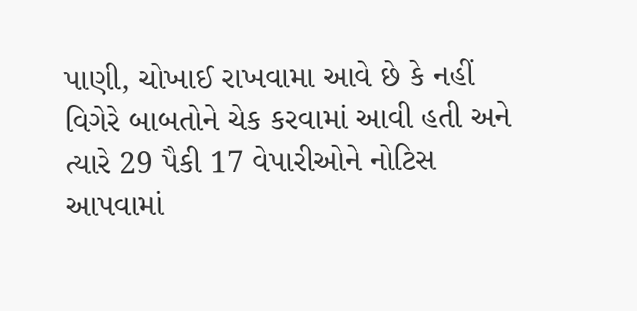પાણી, ચોખાઈ રાખવામા આવે છે કે નહીં વિગેરે બાબતોને ચેક કરવામાં આવી હતી અને ત્યારે 29 પૈકી 17 વેપારીઓને નોટિસ આપવામાં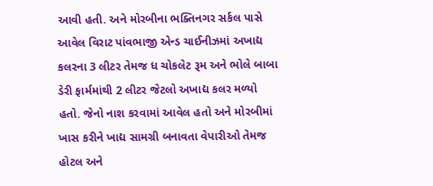આવી હતી. અને મોરબીના ભક્તિનગર સર્કલ પાસે આવેલ વિરાટ પાંવભાજી એન્ડ ચાઈનીઝમાં અખાદ્ય કલરના 3 લીટર તેમજ ધ ચોકલેટ રૂમ અને ભોલે બાબા ડેરી ફાર્મમાંથી 2 લીટર જેટલો અખાદ્ય કલર મળ્યો હતો. જેનો નાશ કરવામાં આવેલ હતો અને મોરબીમાં ખાસ કરીને ખાદ્ય સામગ્રી બનાવતા વેપારીઓ તેમજ હોટલ અને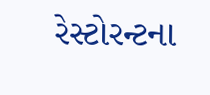રેસ્ટોરન્ટના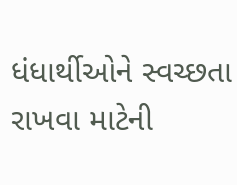ધંધાર્થીઓને સ્વચ્છતા રાખવા માટેની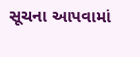સૂચના આપવામાં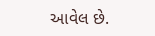આવેલ છે.